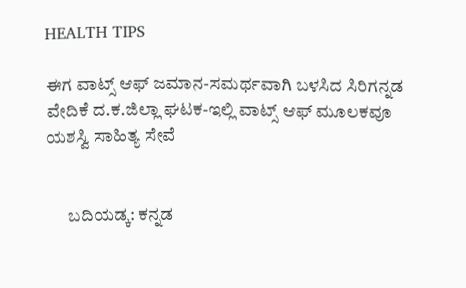HEALTH TIPS

ಈಗ ವಾಟ್ಸ್ ಆಫ್ ಜಮಾನ-ಸಮರ್ಥವಾಗಿ ಬಳಸಿದ ಸಿರಿಗನ್ನಡ ವೇದಿಕೆ ದ.ಕ.ಜಿಲ್ಲಾ ಘಟಕ-ಇಲ್ಲಿ ವಾಟ್ಸ್ ಆಫ್ ಮೂಲಕವೂ ಯಶಸ್ವಿ ಸಾಹಿತ್ಯ ಸೇವೆ


      ಬದಿಯಡ್ಕ: ಕನ್ನಡ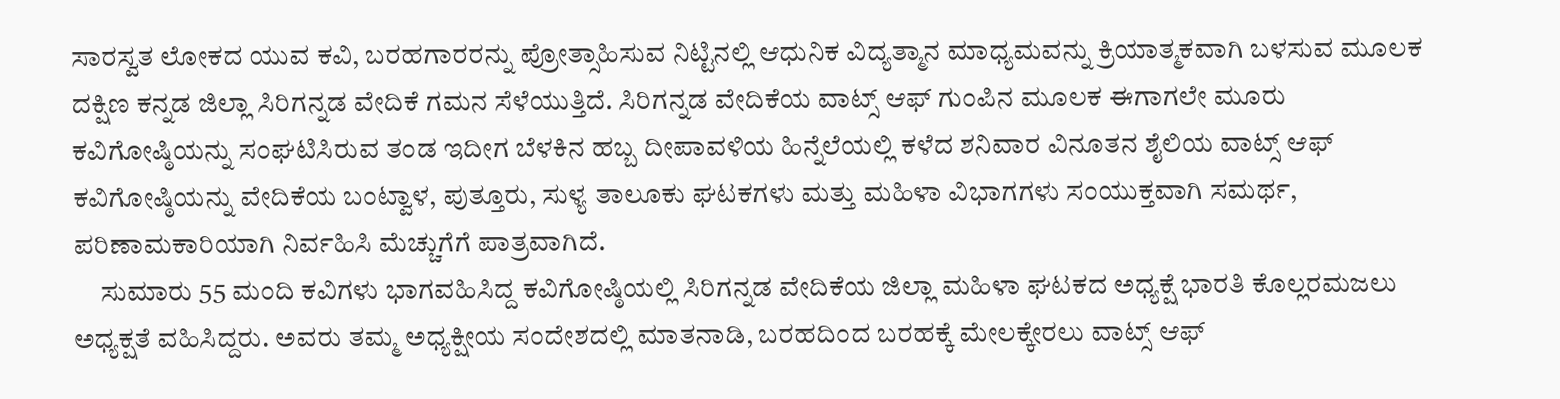ಸಾರಸ್ವತ ಲೋಕದ ಯುವ ಕವಿ, ಬರಹಗಾರರನ್ನು ಪ್ರೋತ್ಸಾಹಿಸುವ ನಿಟ್ಟಿನಲ್ಲಿ ಆಧುನಿಕ ವಿದ್ಯತ್ಮಾನ ಮಾಧ್ಯಮವನ್ನು ಕ್ರಿಯಾತ್ಮಕವಾಗಿ ಬಳಸುವ ಮೂಲಕ ದಕ್ಷಿಣ ಕನ್ನಡ ಜಿಲ್ಲಾ ಸಿರಿಗನ್ನಡ ವೇದಿಕೆ ಗಮನ ಸೆಳೆಯುತ್ತಿದೆ. ಸಿರಿಗನ್ನಡ ವೇದಿಕೆಯ ವಾಟ್ಸ್ ಆಫ್ ಗುಂಪಿನ ಮೂಲಕ ಈಗಾಗಲೇ ಮೂರು ಕವಿಗೋಷ್ಠಿಯನ್ನು ಸಂಘಟಿಸಿರುವ ತಂಡ ಇದೀಗ ಬೆಳಕಿನ ಹಬ್ಬ ದೀಪಾವಳಿಯ ಹಿನ್ನೆಲೆಯಲ್ಲಿ ಕಳೆದ ಶನಿವಾರ ವಿನೂತನ ಶೈಲಿಯ ವಾಟ್ಸ್ ಆಫ್ ಕವಿಗೋಷ್ಠಿಯನ್ನು ವೇದಿಕೆಯ ಬಂಟ್ವಾಳ, ಪುತ್ತೂರು, ಸುಳ್ಯ ತಾಲೂಕು ಘಟಕಗಳು ಮತ್ತು ಮಹಿಳಾ ವಿಭಾಗಗಳು ಸಂಯುಕ್ತವಾಗಿ ಸಮರ್ಥ, ಪರಿಣಾಮಕಾರಿಯಾಗಿ ನಿರ್ವಹಿಸಿ ಮೆಚ್ಚುಗೆಗೆ ಪಾತ್ರವಾಗಿದೆ.
     ಸುಮಾರು 55 ಮಂದಿ ಕವಿಗಳು ಭಾಗವಹಿಸಿದ್ದ ಕವಿಗೋಷ್ಠಿಯಲ್ಲಿ ಸಿರಿಗನ್ನಡ ವೇದಿಕೆಯ ಜಿಲ್ಲಾ ಮಹಿಳಾ ಘಟಕದ ಅಧ್ಯಕ್ಷೆ ಭಾರತಿ ಕೊಲ್ಲರಮಜಲು ಅಧ್ಯಕ್ಷತೆ ವಹಿಸಿದ್ದರು. ಅವರು ತಮ್ಮ ಅಧ್ಯಕ್ಷೀಯ ಸಂದೇಶದಲ್ಲಿ ಮಾತನಾಡಿ, ಬರಹದಿಂದ ಬರಹಕ್ಕೆ ಮೇಲಕ್ಕೇರಲು ವಾಟ್ಸ್ ಆಫ್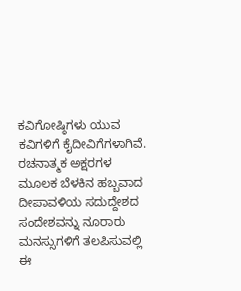ಕವಿಗೋಷ್ಠಿಗಳು ಯುವ ಕವಿಗಳಿಗೆ ಕೈದೀವಿಗೆಗಳಾಗಿವೆ. ರಚನಾತ್ಮಕ ಅಕ್ಷರಗಳ ಮೂಲಕ ಬೆಳಕಿನ ಹಬ್ಬವಾದ ದೀಪಾವಳಿಯ ಸದುದ್ದೇಶದ ಸಂದೇಶವನ್ನು ನೂರಾರು ಮನಸ್ಸುಗಳಿಗೆ ತಲಪಿಸುವಲ್ಲಿ ಈ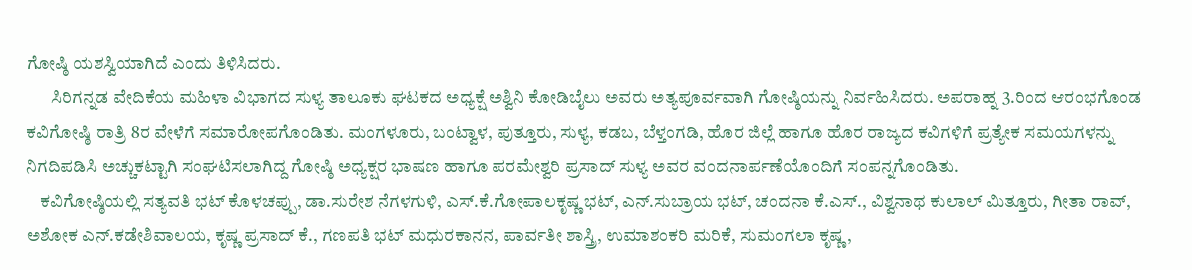ಗೋಷ್ಠಿ ಯಶಸ್ವಿಯಾಗಿದೆ ಎಂದು ತಿಳಿಸಿದರು.
       ಸಿರಿಗನ್ನಡ ವೇದಿಕೆಯ ಮಹಿಳಾ ವಿಭಾಗದ ಸುಳ್ಯ ತಾಲೂಕು ಘಟಕದ ಅಧ್ಯಕ್ಷೆ ಅಶ್ವಿನಿ ಕೋಡಿಬೈಲು ಅವರು ಅತ್ಯಪೂರ್ವವಾಗಿ ಗೋಷ್ಠಿಯನ್ನು ನಿರ್ವಹಿಸಿದರು. ಅಪರಾಹ್ನ 3.ರಿಂದ ಆರಂಭಗೊಂಡ ಕವಿಗೋಷ್ಠಿ ರಾತ್ರಿ 8ರ ವೇಳೆಗೆ ಸಮಾರೋಪಗೊಂಡಿತು. ಮಂಗಳೂರು, ಬಂಟ್ವಾಳ, ಪುತ್ತೂರು, ಸುಳ್ಯ, ಕಡಬ, ಬೆಳ್ತಂಗಡಿ, ಹೊರ ಜಿಲ್ಲೆ ಹಾಗೂ ಹೊರ ರಾಜ್ಯದ ಕವಿಗಳಿಗೆ ಪ್ರತ್ಯೇಕ ಸಮಯಗಳನ್ನು ನಿಗದಿಪಡಿಸಿ ಅಚ್ಚುಕಟ್ಟಾಗಿ ಸಂಘಟಿಸಲಾಗಿದ್ದ ಗೋಷ್ಠಿ ಅಧ್ಯಕ್ಷರ ಭಾಷಣ ಹಾಗೂ ಪರಮೇಶ್ವರಿ ಪ್ರಸಾದ್ ಸುಳ್ಯ ಅವರ ವಂದನಾರ್ಪಣೆಯೊಂದಿಗೆ ಸಂಪನ್ನಗೊಂಡಿತು.
    ಕವಿಗೋಷ್ಠಿಯಲ್ಲಿ ಸತ್ಯವತಿ ಭಟ್ ಕೊಳಚಪ್ಪು, ಡಾ.ಸುರೇಶ ನೆಗಳಗುಳಿ, ಎಸ್.ಕೆ.ಗೋಪಾಲಕೃಷ್ಣ ಭಟ್, ಎನ್.ಸುಬ್ರಾಯ ಭಟ್, ಚಂದನಾ ಕೆ.ಎಸ್., ವಿಶ್ವನಾಥ ಕುಲಾಲ್ ಮಿತ್ತೂರು, ಗೀತಾ ರಾವ್, ಅಶೋಕ ಎನ್.ಕಡೇಶಿವಾಲಯ, ಕೃಷ್ಣ ಪ್ರಸಾದ್ ಕೆ., ಗಣಪತಿ ಭಟ್ ಮಧುರಕಾನನ, ಪಾರ್ವತೀ ಶಾಸ್ತ್ರಿ, ಉಮಾಶಂಕರಿ ಮರಿಕೆ, ಸುಮಂಗಲಾ ಕೃಷ್ಣ,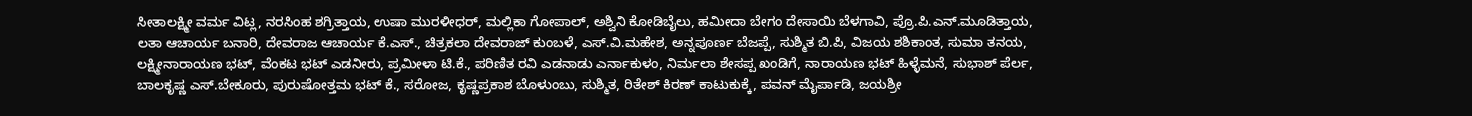ಸೀತಾಲಕ್ಷ್ಮೀ ವರ್ಮ ವಿಟ್ಲ, ನರಸಿಂಹ ಶಗ್ರಿತ್ತಾಯ, ಉಷಾ ಮುರಳೀಧರ್, ಮಲ್ಲಿಕಾ ಗೋಪಾಲ್, ಅಶ್ವಿನಿ ಕೋಡಿಬೈಲು, ಹಮೀದಾ ಬೇಗಂ ದೇಸಾಯಿ ಬೆಳಗಾವಿ, ಪ್ರೊ.ಪಿ.ಎನ್.ಮೂಡಿತ್ತಾಯ, ಲತಾ ಆಚಾರ್ಯ ಬನಾರಿ, ದೇವರಾಜ ಆಚಾರ್ಯ ಕೆ.ಎಸ್., ಚಿತ್ರಕಲಾ ದೇವರಾಜ್ ಕುಂಬಳೆ, ಎಸ್.ವಿ.ಮಹೇಶ, ಅನ್ನಪೂರ್ಣ ಬೆಜಪ್ಪೆ, ಸುಶ್ಮಿತ ಬಿ.ಪಿ, ವಿಜಯ ಶಶಿಕಾಂತ, ಸುಮಾ ತನಯ, ಲಕ್ಷ್ಮೀನಾರಾಯಣ ಭಟ್, ವೆಂಕಟ ಭಟ್ ಎಡನೀರು, ಪ್ರಮೀಳಾ ಟಿ.ಕೆ., ಪರಿಣಿತ ರವಿ ಎಡನಾಡು ಎರ್ನಾಕುಳಂ, ನಿರ್ಮಲಾ ಶೇಸಪ್ಪ ಖಂಡಿಗೆ, ನಾರಾಯಣ ಭಟ್ ಹಿಳ್ಳೆಮನೆ, ಸುಭಾಶ್ ಪೆರ್ಲ, ಬಾಲಕೃಷ್ಣ ಎಸ್.ಬೇಕೂರು, ಪುರುಷೋತ್ತಮ ಭಟ್ ಕೆ., ಸರೋಜ, ಕೃಷ್ಣಪ್ರಕಾಶ ಬೊಳುಂಬು, ಸುಶ್ಮಿತ, ರಿತೇಶ್ ಕಿರಣ್ ಕಾಟುಕುಕ್ಕೆ, ಪವನ್ ಮೈರ್ಪಾಡಿ, ಜಯಶ್ರೀ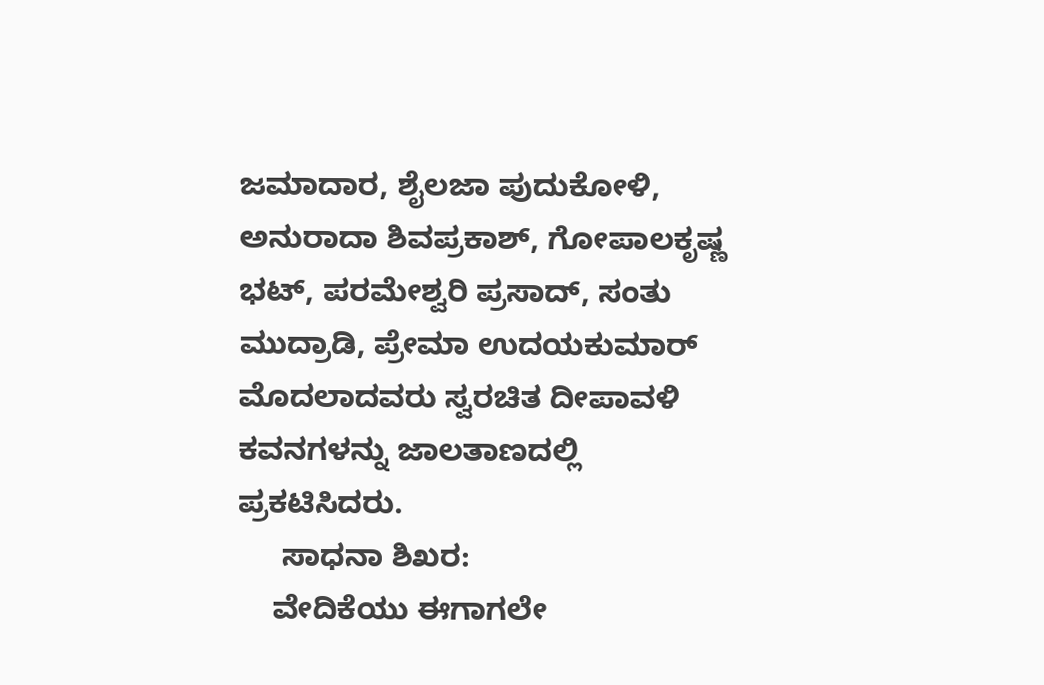ಜಮಾದಾರ, ಶೈಲಜಾ ಪುದುಕೋಳಿ, ಅನುರಾದಾ ಶಿವಪ್ರಕಾಶ್, ಗೋಪಾಲಕೃಷ್ಣ ಭಟ್, ಪರಮೇಶ್ವರಿ ಪ್ರಸಾದ್, ಸಂತು ಮುದ್ರಾಡಿ, ಪ್ರೇಮಾ ಉದಯಕುಮಾರ್ ಮೊದಲಾದವರು ಸ್ವರಚಿತ ದೀಪಾವಳಿ ಕವನಗಳನ್ನು ಜಾಲತಾಣದಲ್ಲಿ ಪ್ರಕಟಿಸಿದರು.
     ಸಾಧನಾ ಶಿಖರ:
    ವೇದಿಕೆಯು ಈಗಾಗಲೇ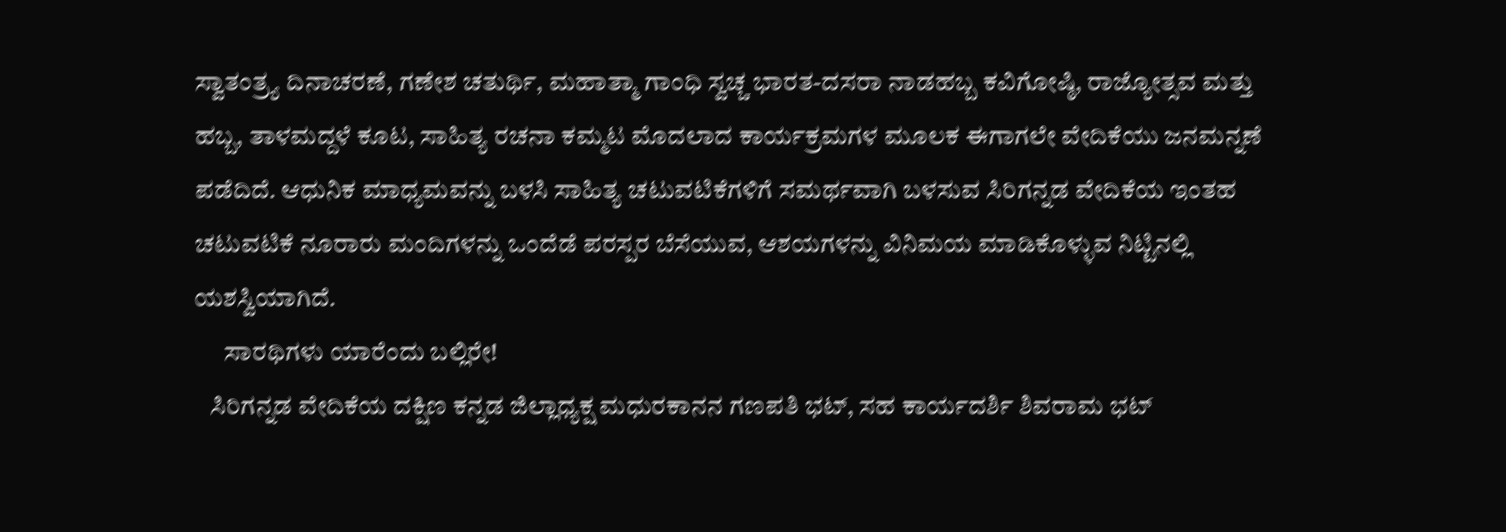ಸ್ವಾತಂತ್ರ್ಯ ದಿನಾಚರಣೆ, ಗಣೇಶ ಚತುರ್ಥಿ, ಮಹಾತ್ಮಾ ಗಾಂಧಿ ಸ್ವಚ್ಚ ಭಾರತ-ದಸರಾ ನಾಡಹಬ್ಬ ಕವಿಗೋಷ್ಠಿ, ರಾಜ್ಯೋತ್ಸವ ಮತ್ತು ಹಬ್ಬ, ತಾಳಮದ್ದಳೆ ಕೂಟ, ಸಾಹಿತ್ಯ ರಚನಾ ಕಮ್ಮಟ ಮೊದಲಾದ ಕಾರ್ಯಕ್ರಮಗಳ ಮೂಲಕ ಈಗಾಗಲೇ ವೇದಿಕೆಯು ಜನಮನ್ನಣೆ ಪಡೆದಿದೆ. ಆಧುನಿಕ ಮಾಧ್ಯಮವನ್ನು ಬಳಸಿ ಸಾಹಿತ್ಯ ಚಟುವಟಿಕೆಗಳಿಗೆ ಸಮರ್ಥವಾಗಿ ಬಳಸುವ ಸಿರಿಗನ್ನಡ ವೇದಿಕೆಯ ಇಂತಹ ಚಟುವಟಿಕೆ ನೂರಾರು ಮಂದಿಗಳನ್ನು ಒಂದೆಡೆ ಪರಸ್ಪರ ಬೆಸೆಯುವ, ಆಶಯಗಳನ್ನು ವಿನಿಮಯ ಮಾಡಿಕೊಳ್ಳುವ ನಿಟ್ಟಿನಲ್ಲಿ ಯಶಸ್ವಿಯಾಗಿದೆ.
      ಸಾರಥಿಗಳು ಯಾರೆಂದು ಬಲ್ಲಿರೇ!
   ಸಿರಿಗನ್ನಡ ವೇದಿಕೆಯ ದಕ್ಷಿಣ ಕನ್ನಡ ಜಿಲ್ಲಾಧ್ಯಕ್ಷ ಮಧುರಕಾನನ ಗಣಪತಿ ಭಟ್, ಸಹ ಕಾರ್ಯದರ್ಶಿ ಶಿವರಾಮ ಭಟ್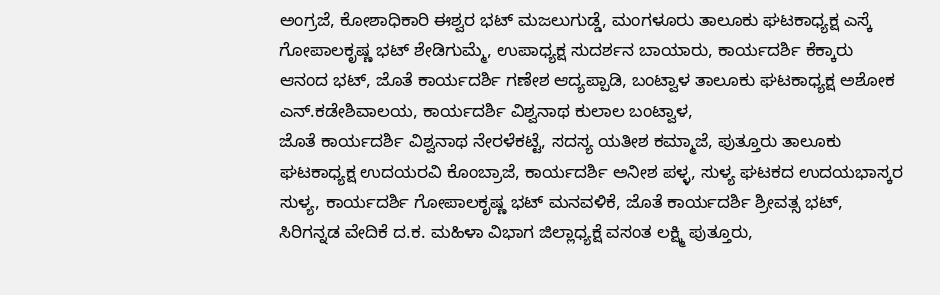ಅಂಗ್ರಜೆ, ಕೋಶಾಧಿಕಾರಿ ಈಶ್ವರ ಭಟ್ ಮಜಲುಗುಡ್ಡೆ, ಮಂಗಳೂರು ತಾಲೂಕು ಘಟಕಾಧ್ಯಕ್ಷ ಎಸ್ಕೆ ಗೋಪಾಲಕೃಷ್ಣ ಭಟ್ ಶೇಡಿಗುಮ್ಮೆ, ಉಪಾಧ್ಯಕ್ಷ ಸುದರ್ಶನ ಬಾಯಾರು, ಕಾರ್ಯದರ್ಶಿ ಕೆಕ್ಕಾರು ಆನಂದ ಭಟ್, ಜೊತೆ ಕಾರ್ಯದರ್ಶಿ ಗಣೇಶ ಆದ್ಯಪ್ಪಾಡಿ, ಬಂಟ್ವಾಳ ತಾಲೂಕು ಘಟಕಾಧ್ಯಕ್ಷ ಅಶೋಕ ಎನ್.ಕಡೇಶಿವಾಲಯ, ಕಾರ್ಯದರ್ಶಿ ವಿಶ್ವನಾಥ ಕುಲಾಲ ಬಂಟ್ವಾಳ,
ಜೊತೆ ಕಾರ್ಯದರ್ಶಿ ವಿಶ್ವನಾಥ ನೇರಳೆಕಟ್ಟೆ, ಸದಸ್ಯ ಯತೀಶ ಕಮ್ಮಾಜೆ, ಪುತ್ತೂರು ತಾಲೂಕು ಘಟಕಾಧ್ಯಕ್ಷ ಉದಯರವಿ ಕೊಂಬ್ರಾಜೆ, ಕಾರ್ಯದರ್ಶಿ ಅನೀಶ ಪಳ್ಳ, ಸುಳ್ಯ ಘಟಕದ ಉದಯಭಾಸ್ಕರ ಸುಳ್ಯ, ಕಾರ್ಯದರ್ಶಿ ಗೋಪಾಲಕೃಷ್ಣ ಭಟ್ ಮನವಳಿಕೆ, ಜೊತೆ ಕಾರ್ಯದರ್ಶಿ ಶ್ರೀವತ್ಸ ಭಟ್, ಸಿರಿಗನ್ನಡ ವೇದಿಕೆ ದ.ಕ. ಮಹಿಳಾ ವಿಭಾಗ ಜಿಲ್ಲಾಧ್ಯಕ್ಷೆ ವಸಂತ ಲಕ್ಷ್ಮಿ ಪುತ್ತೂರು,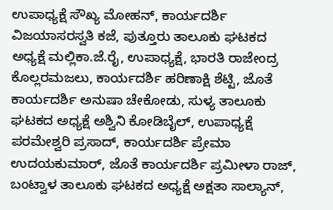ಉಪಾಧ್ಯಕ್ಷೆ ಸೌಖ್ಯ ಮೋಹನ್, ಕಾರ್ಯದರ್ಶಿ ವಿಜಯಾಸರಸ್ವತಿ ಕಜೆ, ಪುತ್ತೂರು ತಾಲೂಕು ಘಟಕದ ಅಧ್ಯಕ್ಷೆ ಮಲ್ಲಿಕಾ.ಜೆ.ರೈ, ಉಪಾಧ್ಯಕ್ಷೆ, ಭಾರತಿ ರಾಜೇಂದ್ರ ಕೊಲ್ಲರಮಜಲು, ಕಾರ್ಯದರ್ಶಿ ಹರಿಣಾಕ್ಷಿ ಶೆಟ್ಟಿ, ಜೊತೆ ಕಾರ್ಯದರ್ಶಿ ಅನುಷಾ ಚೇಕೋಡು, ಸುಳ್ಯ ತಾಲೂಕು ಘಟಕದ ಅಧ್ಯಕ್ಷೆ ಅಶ್ವಿನಿ ಕೋಡಿಬೈಲ್, ಉಪಾಧ್ಯಕ್ಷೆ ಪರಮೇಶ್ವರಿ ಪ್ರಸಾದ್, ಕಾರ್ಯದರ್ಶಿ ಪ್ರೇಮಾ ಉದಯಕುಮಾರ್, ಜೊತೆ ಕಾರ್ಯದರ್ಶಿ ಪ್ರಮೀಳಾ ರಾಜ್, ಬಂಟ್ವಾಳ ತಾಲೂಕು ಘಟಕದ ಅಧ್ಯಕ್ಷೆ ಅಕ್ಷತಾ ಸಾಲ್ಯಾನ್,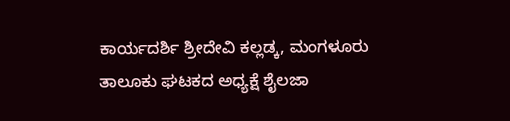ಕಾರ್ಯದರ್ಶಿ ಶ್ರೀದೇವಿ ಕಲ್ಲಡ್ಕ, ಮಂಗಳೂರು ತಾಲೂಕು ಘಟಕದ ಅಧ್ಯಕ್ಷೆ ಶೈಲಜಾ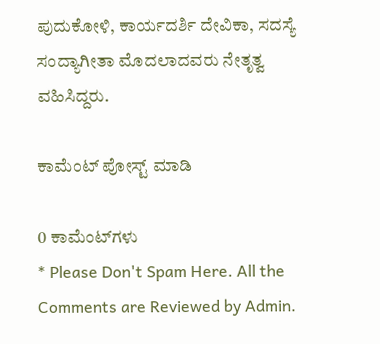ಪುದುಕೋಳಿ, ಕಾರ್ಯದರ್ಶಿ ದೇವಿಕಾ, ಸದಸ್ಯೆ ಸಂದ್ಯಾಗೀತಾ ಮೊದಲಾದವರು ನೇತೃತ್ವ ವಹಿಸಿದ್ದರು.

ಕಾಮೆಂಟ್‌‌ ಪೋಸ್ಟ್‌ ಮಾಡಿ

0 ಕಾಮೆಂಟ್‌ಗಳು
* Please Don't Spam Here. All the Comments are Reviewed by Admin.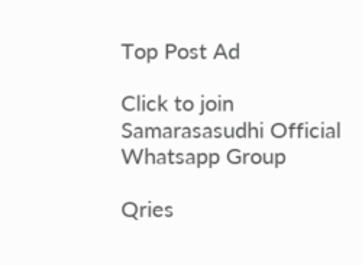Top Post Ad

Click to join Samarasasudhi Official Whatsapp Group

Qries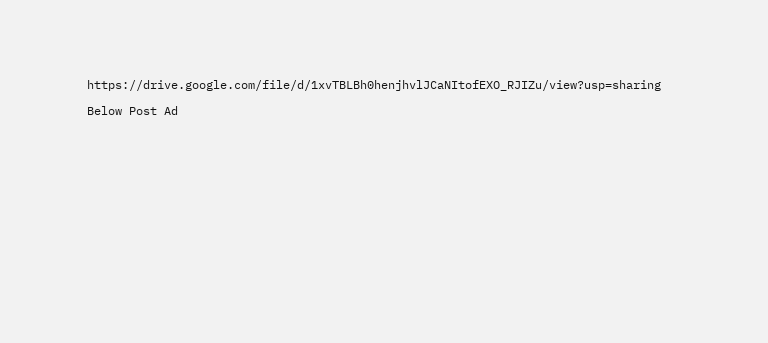https://drive.google.com/file/d/1xvTBLBh0henjhvlJCaNItofEXO_RJIZu/view?usp=sharing

Below Post Ad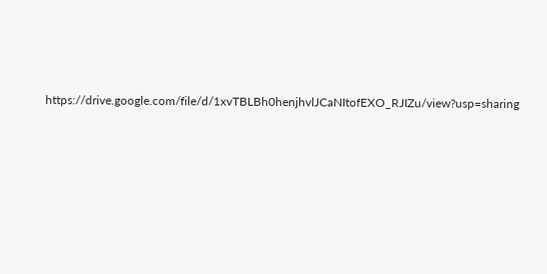https://drive.google.com/file/d/1xvTBLBh0henjhvlJCaNItofEXO_RJIZu/view?usp=sharing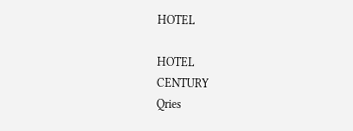HOTEL

HOTEL
CENTURY
Qries